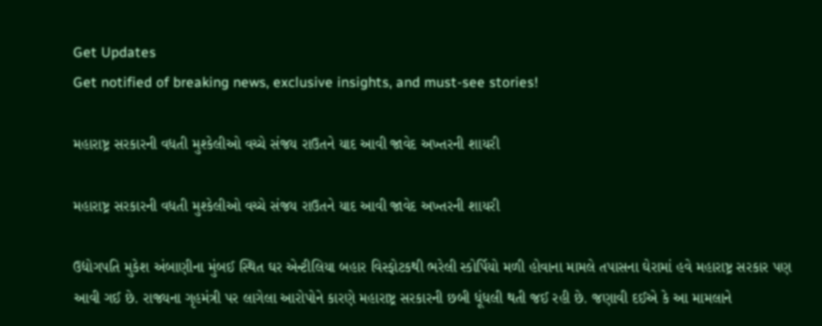Get Updates
Get notified of breaking news, exclusive insights, and must-see stories!

મહારાષ્ટ્ર સરકારની વધતી મુશ્કેલીઓ વચ્ચે સંજય રાઉતને યાદ આવી જાવેદ અખ્તરની શાયરી

મહારાષ્ટ્ર સરકારની વધતી મુશ્કેલીઓ વચ્ચે સંજય રાઉતને યાદ આવી જાવેદ અખ્તરની શાયરી

ઉદ્યોગપતિ મુકેશ અંબાણીના મુંબઈ સ્થિત ઘર એન્ટીલિયા બહાર વિસ્ફોટકથી ભરેલી સ્કોર્પિયો મળી હોવાના મામલે તપાસના ઘેરામાં હવે મહારાષ્ટ્ર સરકાર પણ આવી ગઈ છે. રાજ્યના ગૃહમંત્રી પર લાગેલા આરોપોને કારણે મહારાષ્ટ્ર સરકારની છબી ધૂંધલી થતી જઈ રહી છે. જણાવી દઈએ કે આ મામલાને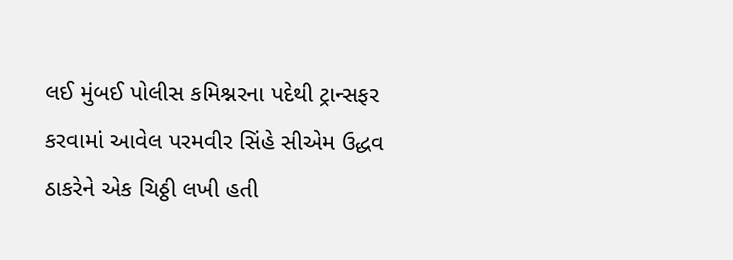લઈ મુંબઈ પોલીસ કમિશ્નરના પદેથી ટ્રાન્સફર કરવામાં આવેલ પરમવીર સિંહે સીએમ ઉદ્ધવ ઠાકરેને એક ચિઠ્ઠી લખી હતી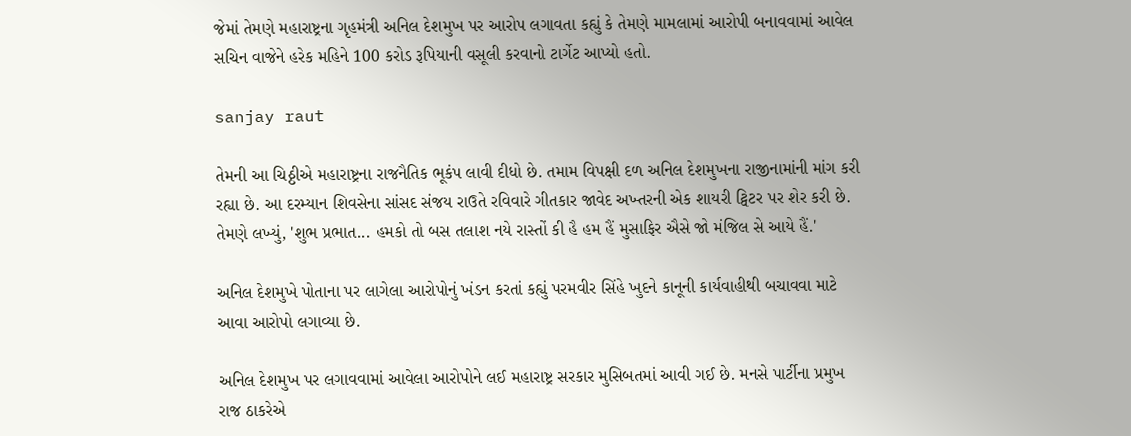જેમાં તેમણે મહારાષ્ટ્રના ગૃહમંત્રી અનિલ દેશમુખ પર આરોપ લગાવતા કહ્યું કે તેમણે મામલામાં આરોપી બનાવવામાં આવેલ સચિન વાજેને હરેક મહિને 100 કરોડ રૂપિયાની વસૂલી કરવાનો ટાર્ગેટ આપ્યો હતો.

sanjay raut

તેમની આ ચિઠ્ઠીએ મહારાષ્ટ્રના રાજનૈતિક ભૂકંપ લાવી દીધો છે. તમામ વિપક્ષી દળ અનિલ દેશમુખના રાજીનામાંની માંગ કરી રહ્યા છે. આ દરમ્યાન શિવસેના સાંસદ સંજય રાઉતે રવિવારે ગીતકાર જાવેદ અખ્તરની એક શાયરી ટ્વિટર પર શેર કરી છે. તેમણે લખ્યું, 'શુભ પ્રભાત... હમકો તો બસ તલાશ નયે રાસ્તોં કી હૈ હમ હૈં મુસાફિર ઐસે જો મંજિલ સે આયે હૈં.'

અનિલ દેશમુખે પોતાના પર લાગેલા આરોપોનું ખંડન કરતાં કહ્યું પરમવીર સિંહે ખુદને કાનૂની કાર્યવાહીથી બચાવવા માટે આવા આરોપો લગાવ્યા છે.

અનિલ દેશમુખ પર લગાવવામાં આવેલા આરોપોને લઈ મહારાષ્ટ્ર સરકાર મુસિબતમાં આવી ગઈ છે. મનસે પાર્ટીના પ્રમુખ રાજ ઠાકરેએ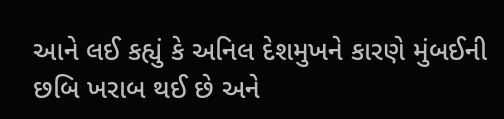આને લઈ કહ્યું કે અનિલ દેશમુખને કારણે મુંબઈની છબિ ખરાબ થઈ છે અને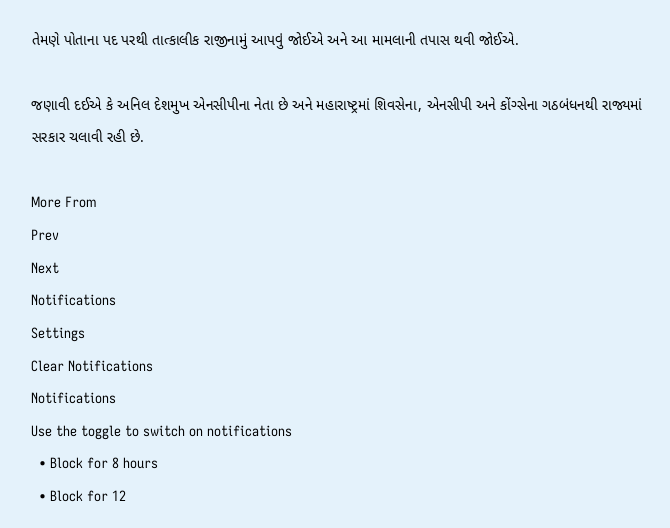તેમણે પોતાના પદ પરથી તાત્કાલીક રાજીનામું આપવું જોઈએ અને આ મામલાની તપાસ થવી જોઈએ.

જણાવી દઈએ કે અનિલ દેશમુખ એનસીપીના નેતા છે અને મહારાષ્ટ્રમાં શિવસેના, એનસીપી અને કોંગ્સેના ગઠબંધનથી રાજ્યમાં સરકાર ચલાવી રહી છે.

More From
Prev
Next
Notifications
Settings
Clear Notifications
Notifications
Use the toggle to switch on notifications
  • Block for 8 hours
  • Block for 12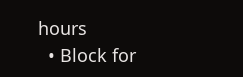hours
  • Block for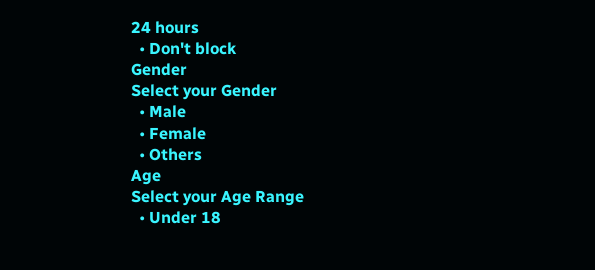24 hours
  • Don't block
Gender
Select your Gender
  • Male
  • Female
  • Others
Age
Select your Age Range
  • Under 18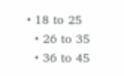• 18 to 25
  • 26 to 35
  • 36 to 45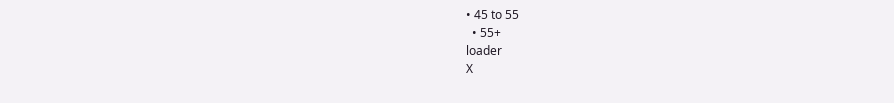• 45 to 55
  • 55+
loader
X